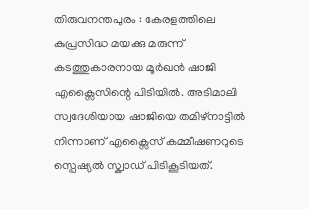തിരുവനന്തപുരം : കേരളത്തിലെ കുപ്രസിദ്ധ മയക്കു മരുന്ന് കടത്തുകാരനായ മൂർഖൻ ഷാജി എക്സൈസിന്റെ പിടിയിൽ. അടിമാലി സ്വദേശിയായ ഷാജിയെ തമിഴ്നാട്ടിൽ നിന്നാണ് എക്സൈസ് കമ്മീഷണറുടെ സ്പെഷ്യൽ സ്ക്വാഡ് പിടികൂടിയത്.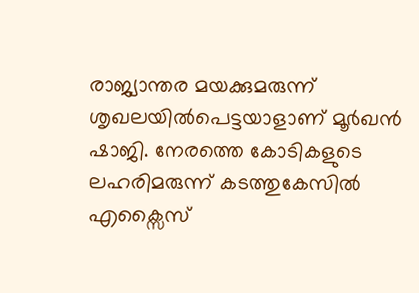രാജ്യാന്തര മയക്കുമരുന്ന് ശൃഖലയിൽപെട്ടയാളാണ് മൂർഖൻ ഷാജി. നേരത്തെ കോടികളുടെ ലഹരിമരുന്ന് കടത്തുകേസിൽ എക്സൈസ്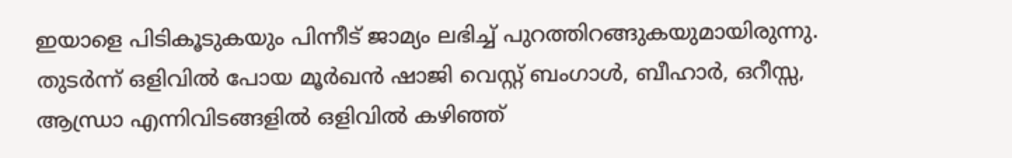ഇയാളെ പിടികൂടുകയും പിന്നീട് ജാമ്യം ലഭിച്ച് പുറത്തിറങ്ങുകയുമായിരുന്നു. തുടർന്ന് ഒളിവിൽ പോയ മൂർഖൻ ഷാജി വെസ്റ്റ് ബംഗാൾ, ബീഹാർ, ഒറീസ്സ, ആന്ധ്രാ എന്നിവിടങ്ങളിൽ ഒളിവിൽ കഴിഞ്ഞ്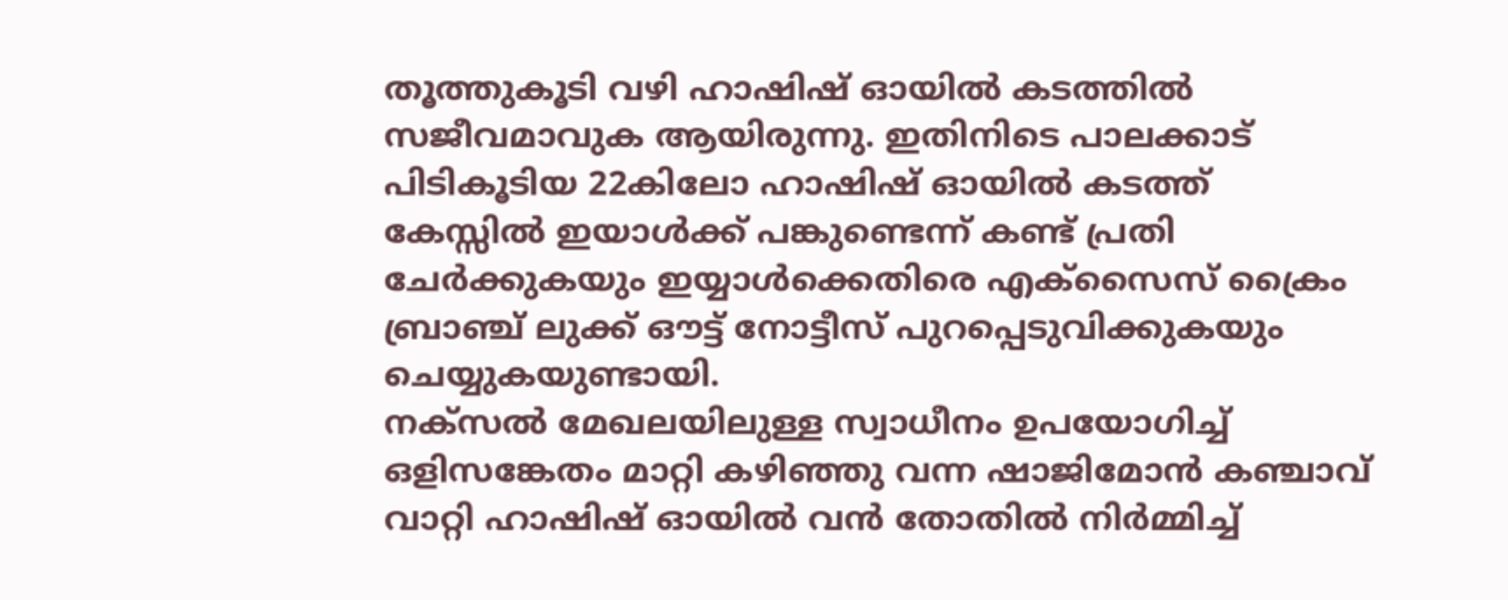തൂത്തുകൂടി വഴി ഹാഷിഷ് ഓയിൽ കടത്തിൽ സജീവമാവുക ആയിരുന്നു. ഇതിനിടെ പാലക്കാട് പിടികൂടിയ 22കിലോ ഹാഷിഷ് ഓയിൽ കടത്ത് കേസ്സിൽ ഇയാൾക്ക് പങ്കുണ്ടെന്ന് കണ്ട് പ്രതി ചേർക്കുകയും ഇയ്യാൾക്കെതിരെ എക്സൈസ് ക്രൈം ബ്രാഞ്ച് ലുക്ക് ഔട്ട് നോട്ടീസ് പുറപ്പെടുവിക്കുകയും ചെയ്യുകയുണ്ടായി.
നക്സൽ മേഖലയിലുള്ള സ്വാധീനം ഉപയോഗിച്ച് ഒളിസങ്കേതം മാറ്റി കഴിഞ്ഞു വന്ന ഷാജിമോൻ കഞ്ചാവ് വാറ്റി ഹാഷിഷ് ഓയിൽ വൻ തോതിൽ നിർമ്മിച്ച്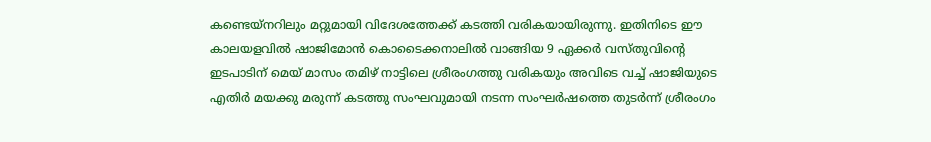കണ്ടെയ്നറിലും മറ്റുമായി വിദേശത്തേക്ക് കടത്തി വരികയായിരുന്നു. ഇതിനിടെ ഈ കാലയളവിൽ ഷാജിമോൻ കൊടൈക്കനാലിൽ വാങ്ങിയ 9 ഏക്കർ വസ്തുവിന്റെ ഇടപാടിന് മെയ് മാസം തമിഴ് നാട്ടിലെ ശ്രീരംഗത്തു വരികയും അവിടെ വച്ച് ഷാജിയുടെ എതിർ മയക്കു മരുന്ന് കടത്തു സംഘവുമായി നടന്ന സംഘർഷത്തെ തുടർന്ന് ശ്രീരംഗം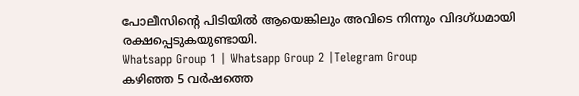പോലീസിന്റെ പിടിയിൽ ആയെങ്കിലും അവിടെ നിന്നും വിദഗ്ധമായി രക്ഷപ്പെടുകയുണ്ടായി.
Whatsapp Group 1 | Whatsapp Group 2 |Telegram Group
കഴിഞ്ഞ 5 വർഷത്തെ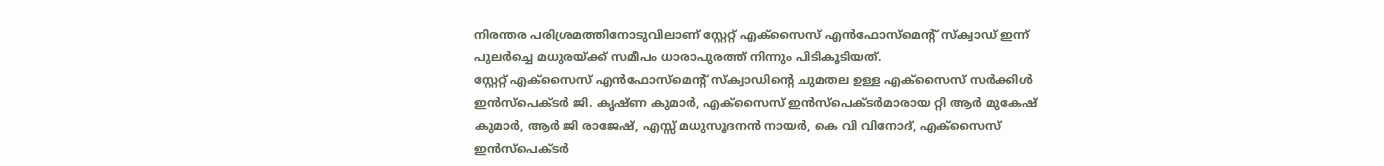നിരന്തര പരിശ്രമത്തിനോടുവിലാണ് സ്റ്റേറ്റ് എക്സൈസ് എൻഫോസ്മെന്റ് സ്ക്വാഡ് ഇന്ന് പുലർച്ചെ മധുരയ്ക്ക് സമീപം ധാരാപുരത്ത് നിന്നും പിടികൂടിയത്.
സ്റ്റേറ്റ് എക്സൈസ് എൻഫോസ്മെന്റ് സ്ക്വാഡിന്റെ ചുമതല ഉള്ള എക്സൈസ് സർക്കിൾ ഇൻസ്പെക്ടർ ജി. കൃഷ്ണ കുമാർ, എക്സൈസ് ഇൻസ്പെക്ടർമാരായ റ്റി ആർ മുകേഷ് കുമാർ, ആർ ജി രാജേഷ്, എസ്സ് മധുസൂദനൻ നായർ, കെ വി വിനോദ്, എക്സൈസ് ഇൻസ്പെക്ടർ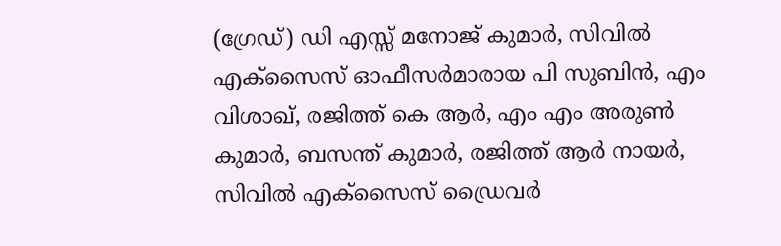(ഗ്രേഡ്) ഡി എസ്സ് മനോജ് കുമാർ, സിവിൽ എക്സൈസ് ഓഫീസർമാരായ പി സുബിൻ, എം വിശാഖ്, രജിത്ത് കെ ആർ, എം എം അരുൺ കുമാർ, ബസന്ത് കുമാർ, രജിത്ത് ആർ നായർ, സിവിൽ എക്സൈസ് ഡ്രൈവർ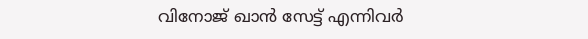വിനോജ് ഖാൻ സേട്ട് എന്നിവർ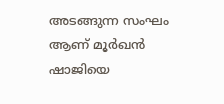അടങ്ങുന്ന സംഘം ആണ് മൂർഖൻ ഷാജിയെ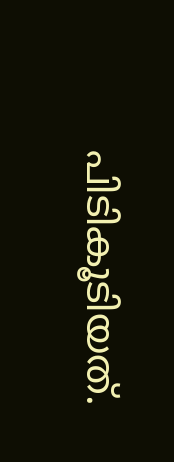പിടികൂടിയത്.